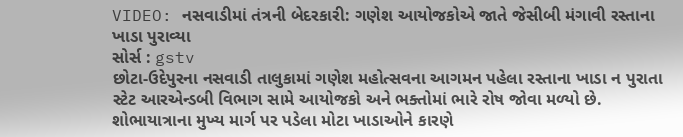VIDEO: નસવાડીમાં તંત્રની બેદરકારી: ગણેશ આયોજકોએ જાતે જેસીબી મંગાવી રસ્તાના ખાડા પુરાવ્યા
સોર્સ : gstv
છોટા-ઉદેપુરના નસવાડી તાલુકામાં ગણેશ મહોત્સવના આગમન પહેલા રસ્તાના ખાડા ન પુરાતા સ્ટેટ આરએન્ડબી વિભાગ સામે આયોજકો અને ભક્તોમાં ભારે રોષ જોવા મળ્યો છે. શોભાયાત્રાના મુખ્ય માર્ગ પર પડેલા મોટા ખાડાઓને કારણે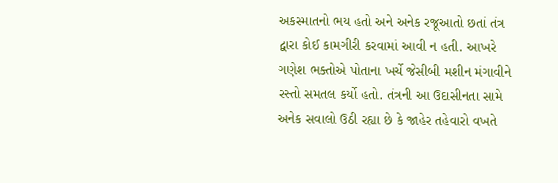અકસ્માતનો ભય હતો અને અનેક રજૂઆતો છતાં તંત્ર દ્વારા કોઈ કામગીરી કરવામાં આવી ન હતી. આખરે ગણેશ ભક્તોએ પોતાના ખર્ચે જેસીબી મશીન મંગાવીને રસ્તો સમતલ કર્યો હતો. તંત્રની આ ઉદાસીનતા સામે અનેક સવાલો ઉઠી રહ્યા છે કે જાહેર તહેવારો વખતે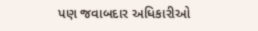પણ જવાબદાર અધિકારીઓ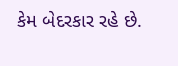કેમ બેદરકાર રહે છે.